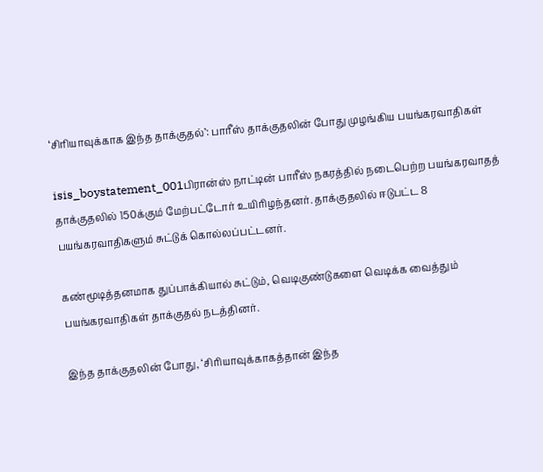‘சிரியாவுக்காக இந்த தாக்குதல்’: பாரீஸ் தாக்குதலின் போது முழங்கிய பயங்கரவாதிகள்

isis_boystatement_001பிரான்ஸ் நாட்டின் பாரீஸ் நகரத்தில் நடைபெற்ற பயங்கரவாதத் தாக்குதலில் 150க்கும் மேற்பட்டோர் உயிரிழந்தனர். தாக்குதலில் ஈடுபட்ட 8 பயங்கரவாதிகளும் சுட்டுக் கொல்லப்பட்டனர்.

கண்மூடித்தனமாக துப்பாக்கியால் சுட்டும், வெடிகுண்டுகளை வெடிக்க வைத்தும் பயங்கரவாதிகள் தாக்குதல் நடத்தினர்.

இந்த தாக்குதலின் போது, ‘சிரியாவுக்காகத்தான் இந்த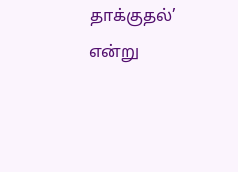தாக்குதல்’ என்று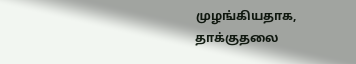முழங்கியதாக, தாக்குதலை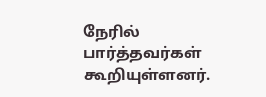நேரில் பார்த்தவர்கள் கூறியுள்ளனர்.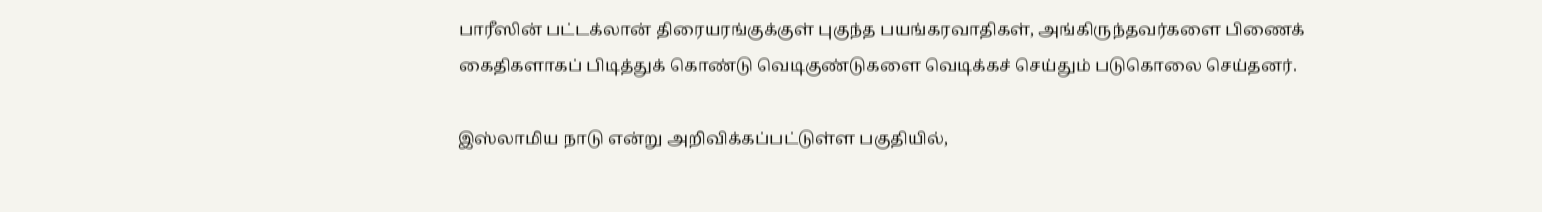பாரீஸின் பட்டக்லான் திரையரங்குக்குள் புகுந்த பயங்கரவாதிகள், அங்கிருந்தவர்களை பிணைக் கைதிகளாகப் பிடித்துக் கொண்டு வெடிகுண்டுகளை வெடிக்கச் செய்தும் படுகொலை செய்தனர்.

இஸ்லாமிய நாடு என்று அறிவிக்கப்பட்டுள்ள பகுதியில்,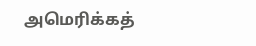அமெரிக்கத்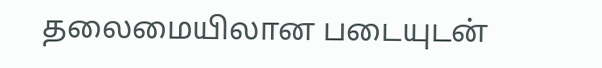தலைமையிலான படையுடன்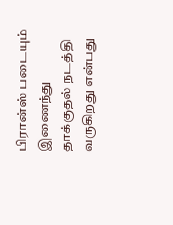பிரான்ஸ் படையும் இணைந்து தாக்குதல் நடத்தி வருகிறது என்பது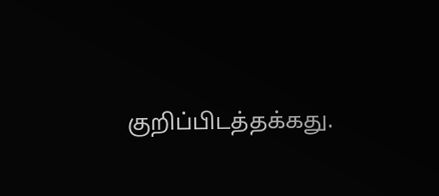குறிப்பிடத்தக்கது.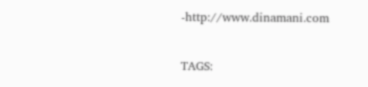-http://www.dinamani.com

TAGS: